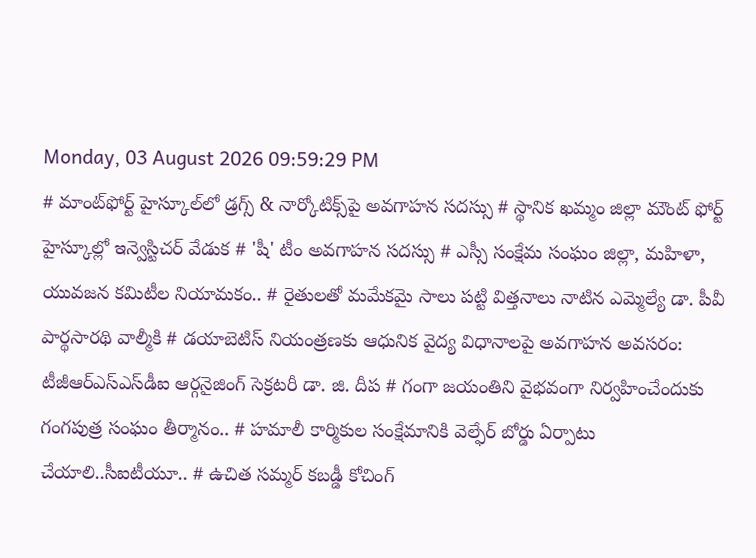Monday, 03 August 2026 09:59:29 PM
# మాంట్‌ఫోర్ట్ హైస్కూల్‌లో డ్రగ్స్ & నార్కోటిక్స్‌పై అవగాహన సదస్సు # స్థానిక ఖమ్మం జిల్లా మౌంట్ ఫోర్ట్ హైస్కూల్లో ఇన్వెస్టిచర్ వేడుక # 'షీ' టీం అవగాహన సదస్సు # ఎస్సీ సంక్షేమ సంఘం జిల్లా, మహిళా, యువజన కమిటీల నియామకం.. # రైతులతో మమేకమై సాలు పట్టి విత్తనాలు నాటిన ఎమ్మెల్యే డా. పీవీ పార్థసారథి వాల్మీకి # డయాబెటిస్ నియంత్రణకు ఆధునిక వైద్య విధానాలపై అవగాహన అవసరం: టీజీఆర్‌ఎస్‌ఎస్‌డీఐ ఆర్గనైజింగ్ సెక్రటరీ డా. జి. దీప # గంగా జయంతిని వైభవంగా నిర్వహించేందుకు గంగపుత్ర సంఘం తీర్మానం.. # హమాలీ కార్మికుల సంక్షేమానికి వెల్ఫేర్ బోర్డు ఏర్పాటు చేయాలి..సీఐటీయూ.. # ఉచిత సమ్మర్ కబడ్డీ కోచింగ్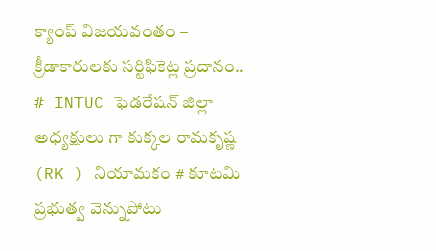క్యాంప్ విజయవంతం – క్రీడాకారులకు సర్టిఫికెట్ల ప్రదానం.. # INTUC ఫెడరేషన్ జిల్లా అధ్యక్షులు గా కుక్కల రామకృష్ణ (RK ) నియామకం # కూటమి ప్రభుత్వ వెన్నుపోటు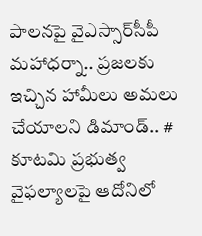పాలనపై వైఎస్సార్‌సీపీ మహాధర్నా.. ప్రజలకు ఇచ్చిన హామీలు అమలు చేయాలని డిమాండ్.. # కూటమి ప్రభుత్వ వైఫల్యాలపై ఆదోనిలో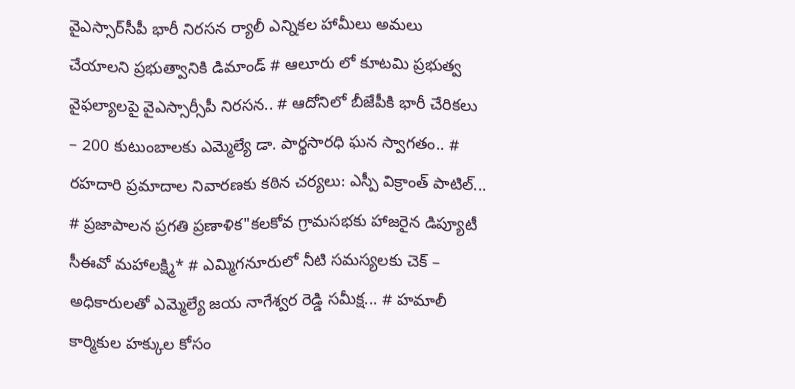వైఎస్సార్‌సీపీ భారీ నిరసన ర్యాలీ ఎన్నికల హామీలు అమలు చేయాలని ప్రభుత్వానికి డిమాండ్ # ఆలూరు లో కూటమి ప్రభుత్వ వైఫల్యాలపై వైఎస్సార్సీపీ నిరసన.. # ఆదోనిలో బీజేపీకి భారీ చేరికలు – 200 కుటుంబాలకు ఎమ్మెల్యే డా. పార్థసారధి ఘన స్వాగతం.. # రహదారి ప్రమాదాల నివారణకు కఠిన చర్యలు: ఎస్పీ విక్రాంత్ పాటిల్... # ప్రజాపాలన ప్రగతి ప్రణాళిక"కలకోవ గ్రామసభకు హాజరైన డిప్యూటీ సీఈవో మహాలక్ష్మి* # ఎమ్మిగనూరులో నీటి సమస్యలకు చెక్ – అధికారులతో ఎమ్మెల్యే జయ నాగేశ్వర రెడ్డి సమీక్ష... # హమాలీ కార్మికుల హక్కుల కోసం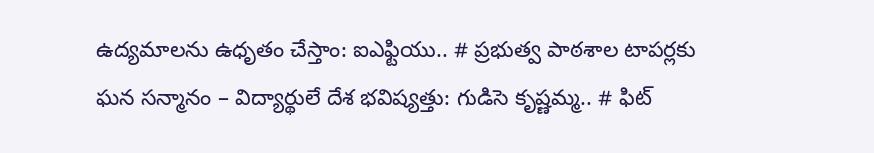ఉద్యమాలను ఉధృతం చేస్తాం: ఐఎఫ్టియు.. # ప్రభుత్వ పాఠశాల టాపర్లకు ఘన సన్మానం – విద్యార్థులే దేశ భవిష్యత్తు: గుడిసె కృష్ణమ్మ.. # ఫిట్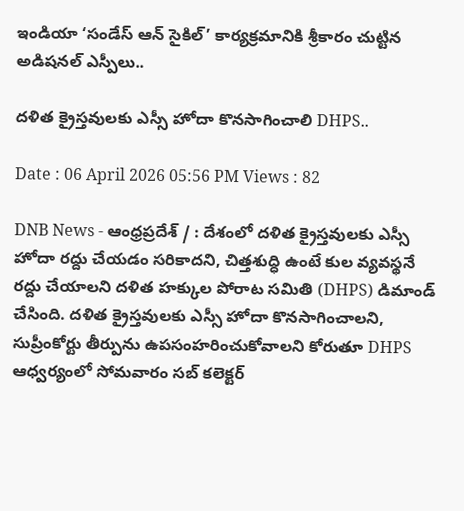ఇండియా ‘సండేస్ ఆన్ సైకిల్’ కార్యక్రమానికి శ్రీకారం చుట్టిన అడిషనల్ ఎస్పీలు..

దళిత క్రైస్తవులకు ఎస్సీ హోదా కొనసాగించాలి DHPS..

Date : 06 April 2026 05:56 PM Views : 82

DNB News - ఆంధ్రప్రదేశ్ / : దేశంలో దళిత క్రైస్తవులకు ఎస్సీ హోదా రద్దు చేయడం సరికాదని, చిత్తశుద్ధి ఉంటే కుల వ్యవస్థనే రద్దు చేయాలని దళిత హక్కుల పోరాట సమితి (DHPS) డిమాండ్ చేసింది. దళిత క్రైస్తవులకు ఎస్సీ హోదా కొనసాగించాలని, సుప్రీంకోర్టు తీర్పును ఉపసంహరించుకోవాలని కోరుతూ DHPS ఆధ్వర్యంలో సోమవారం సబ్ కలెక్టర్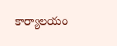కార్యాలయం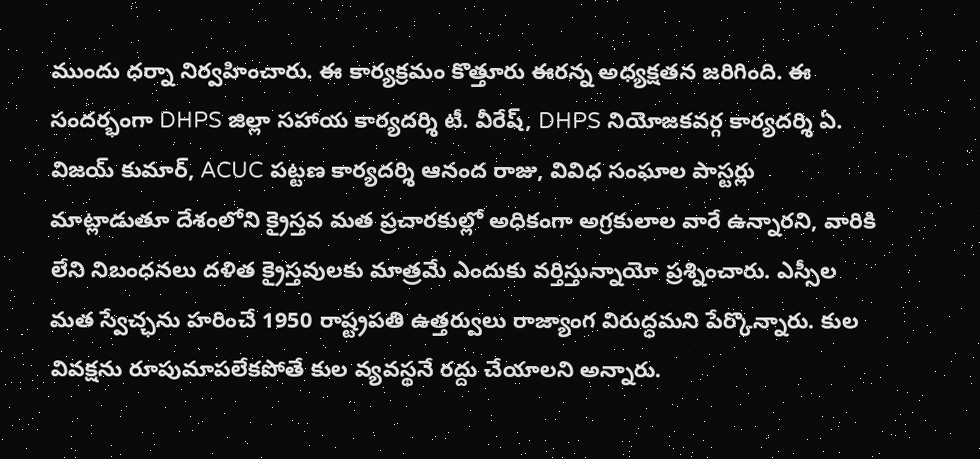ముందు ధర్నా నిర్వహించారు. ఈ కార్యక్రమం కొత్తూరు ఈరన్న అధ్యక్షతన జరిగింది. ఈ సందర్భంగా DHPS జిల్లా సహాయ కార్యదర్శి టీ. వీరేష్, DHPS నియోజకవర్గ కార్యదర్శి ఏ. విజయ్ కుమార్, ACUC పట్టణ కార్యదర్శి ఆనంద రాజు, వివిధ సంఘాల పాస్టర్లు మాట్లాడుతూ దేశంలోని క్రైస్తవ మత ప్రచారకుల్లో అధికంగా అగ్రకులాల వారే ఉన్నారని, వారికి లేని నిబంధనలు దళిత క్రైస్తవులకు మాత్రమే ఎందుకు వర్తిస్తున్నాయో ప్రశ్నించారు. ఎస్సీల మత స్వేచ్ఛను హరించే 1950 రాష్ట్రపతి ఉత్తర్వులు రాజ్యాంగ విరుద్ధమని పేర్కొన్నారు. కుల వివక్షను రూపుమాపలేకపోతే కుల వ్యవస్థనే రద్దు చేయాలని అన్నారు.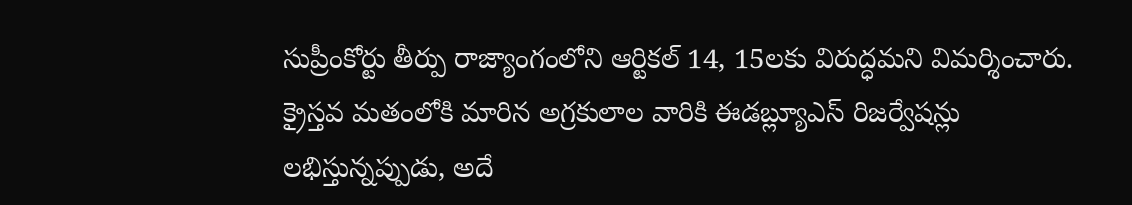సుప్రీంకోర్టు తీర్పు రాజ్యాంగంలోని ఆర్టికల్ 14, 15లకు విరుద్ధమని విమర్శించారు. క్రైస్తవ మతంలోకి మారిన అగ్రకులాల వారికి ఈడబ్ల్యూఎస్ రిజర్వేషన్లు లభిస్తున్నప్పుడు, అదే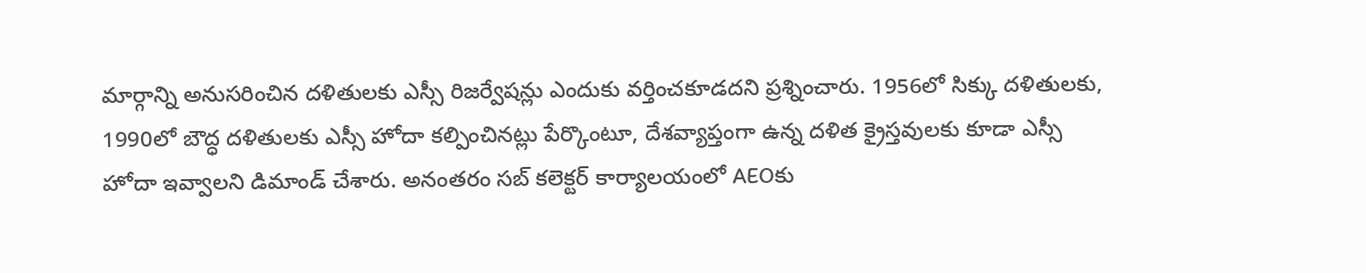మార్గాన్ని అనుసరించిన దళితులకు ఎస్సీ రిజర్వేషన్లు ఎందుకు వర్తించకూడదని ప్రశ్నించారు. 1956లో సిక్కు దళితులకు, 1990లో బౌద్ధ దళితులకు ఎస్సీ హోదా కల్పించినట్లు పేర్కొంటూ, దేశవ్యాప్తంగా ఉన్న దళిత క్రైస్తవులకు కూడా ఎస్సీ హోదా ఇవ్వాలని డిమాండ్ చేశారు. అనంతరం సబ్ కలెక్టర్ కార్యాలయంలో AEOకు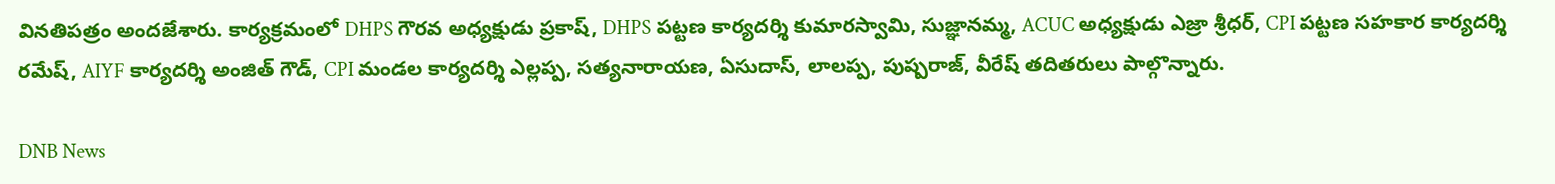వినతిపత్రం అందజేశారు. కార్యక్రమంలో DHPS గౌరవ అధ్యక్షుడు ప్రకాష్, DHPS పట్టణ కార్యదర్శి కుమారస్వామి, సుజ్ఞానమ్మ, ACUC అధ్యక్షుడు ఎజ్రా శ్రీధర్, CPI పట్టణ సహకార కార్యదర్శి రమేష్, AIYF కార్యదర్శి అంజిత్ గౌడ్, CPI మండల కార్యదర్శి ఎల్లప్ప, సత్యనారాయణ, ఏసుదాస్, లాలప్ప, పుష్పరాజ్, వీరేష్ తదితరులు పాల్గొన్నారు.

DNB News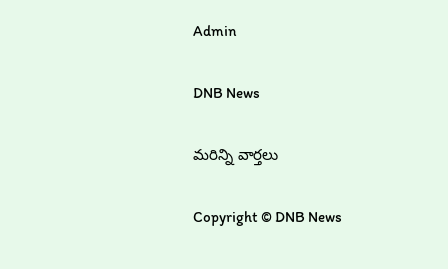Admin

DNB News

మరిన్ని వార్తలు

Copyright © DNB News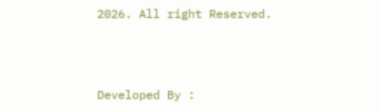2026. All right Reserved.



Developed By :